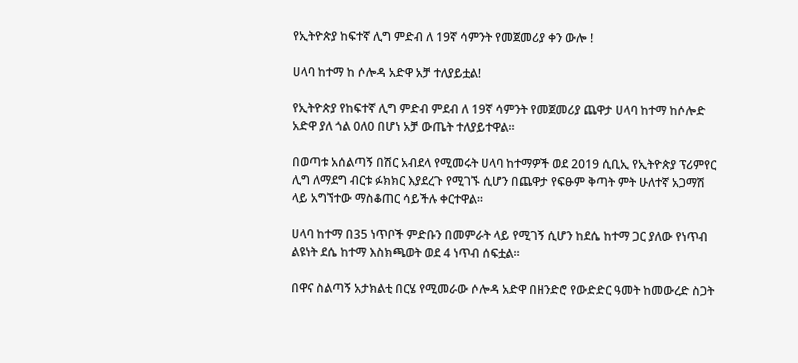የኢትዮጵያ ከፍተኛ ሊግ ምድብ ለ 19ኛ ሳምንት የመጀመሪያ ቀን ውሎ !

ሀላባ ከተማ ከ ሶሎዳ አድዋ አቻ ተለያይቷል!

የኢትዮጵያ የከፍተኛ ሊግ ምድብ ምደብ ለ 19ኛ ሳምንት የመጀመሪያ ጨዋታ ሀላባ ከተማ ከሶሎድ አድዋ ያለ ጎል 0ለ0 በሆነ አቻ ውጤት ተለያይተዋል።

በወጣቱ አሰልጣኝ በሽር አብደላ የሚመሩት ሀላባ ከተማዎች ወደ 2019 ሲቢኢ የኢትዮጵያ ፕሪምየር ሊግ ለማደግ ብርቱ ፉክክር እያደረጉ የሚገኙ ሲሆን በጨዋታ የፍፁም ቅጣት ምት ሁለተኛ አጋማሽ ላይ አግኘተው ማስቆጠር ሳይችሉ ቀርተዋል።

ሀላባ ከተማ በ35 ነጥቦች ምድቡን በመምራት ላይ የሚገኝ ሲሆን ከደሴ ከተማ ጋር ያለው የነጥብ ልዩነት ደሴ ከተማ እስክጫወት ወደ 4 ነጥብ ሰፍቷል።

በዋና ስልጣኝ አታክልቲ በርሄ የሚመራው ሶሎዳ አድዋ በዘንድሮ የውድድር ዓመት ከመውረድ ስጋት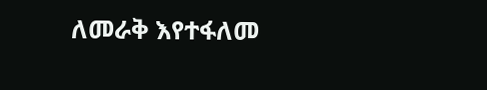ለመራቅ እየተፋለመ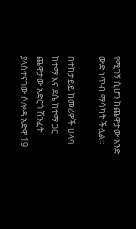የሚገኝ ሲሆን ከጨዋታው አንድ ውድ ነጥብ ማሳካት ችሏል።

በተከታይይ ከመሪዎች ሀላባ ከተማ እና ደሴ ከተማ ጋር ጨዋታው አድርጎ ሽንፈት ያላስተናገው ሶሎዳ አድዋ 19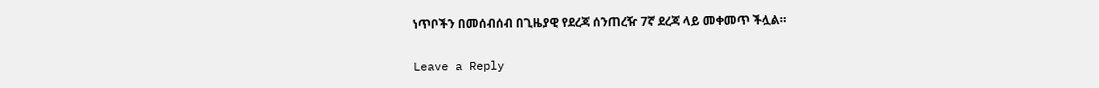ነጥቦችን በመሰብሰብ በጊዜያዊ የደረጃ ሰንጠረዥ 7ኛ ደረጃ ላይ መቀመጥ ችሏል።

Leave a Reply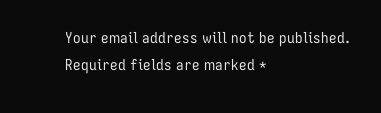Your email address will not be published. Required fields are marked *